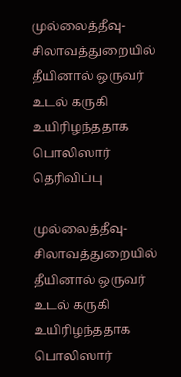முல்லைத்தீவு-சிலாவத்துறையில் தீயினால் ஒருவர் உடல் கருகி உயிரிழந்ததாக பொலிஸார் தெரிவிப்பு

முல்லைத்தீவு-சிலாவத்துறையில் தீயினால் ஒருவர் உடல் கருகி உயிரிழந்ததாக பொலிஸார்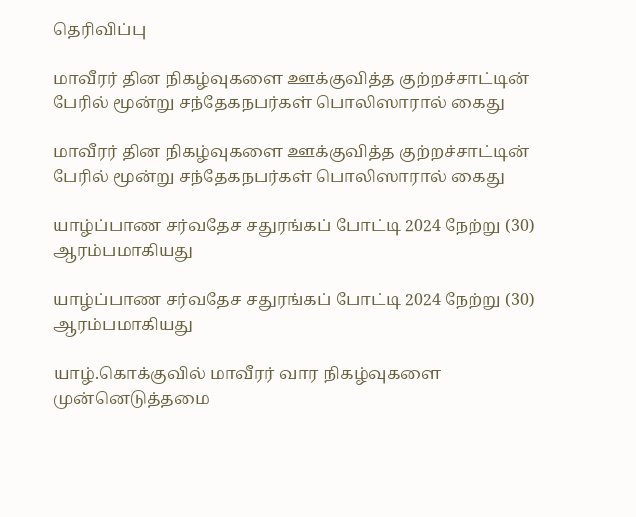தெரிவிப்பு

மாவீரர் தின நிகழ்வுகளை ஊக்குவித்த குற்றச்சாட்டின் பேரில் மூன்று சந்தேகநபர்கள் பொலிஸாரால் கைது

மாவீரர் தின நிகழ்வுகளை ஊக்குவித்த குற்றச்சாட்டின் பேரில் மூன்று சந்தேகநபர்கள் பொலிஸாரால் கைது

யாழ்ப்பாண சர்வதேச சதுரங்கப் போட்டி 2024 நேற்று (30) ஆரம்பமாகியது

யாழ்ப்பாண சர்வதேச சதுரங்கப் போட்டி 2024 நேற்று (30) ஆரம்பமாகியது

யாழ்.கொக்குவில் மாவீரர் வார நிகழ்வுகளை முன்னெடுத்தமை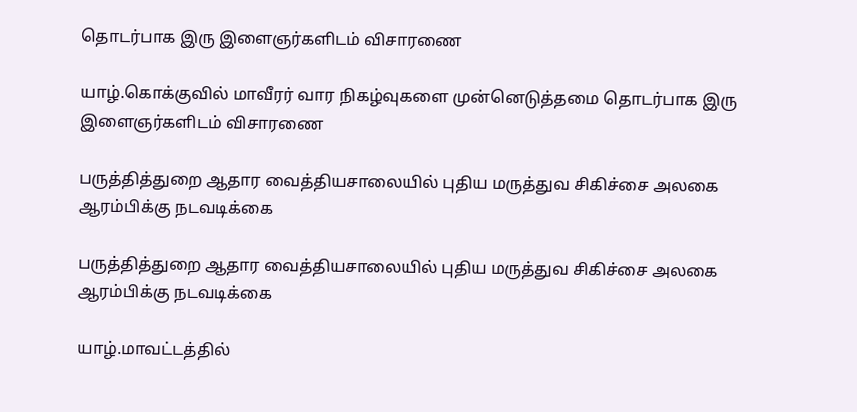தொடர்பாக இரு இளைஞர்களிடம் விசாரணை

யாழ்.கொக்குவில் மாவீரர் வார நிகழ்வுகளை முன்னெடுத்தமை தொடர்பாக இரு இளைஞர்களிடம் விசாரணை

பருத்தித்துறை ஆதார வைத்தியசாலையில் புதிய மருத்துவ சிகிச்சை அலகை ஆரம்பிக்கு நடவடிக்கை

பருத்தித்துறை ஆதார வைத்தியசாலையில் புதிய மருத்துவ சிகிச்சை அலகை ஆரம்பிக்கு நடவடிக்கை

யாழ்.மாவட்டத்தில்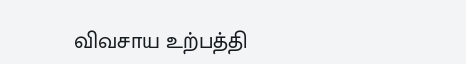விவசாய உற்பத்தி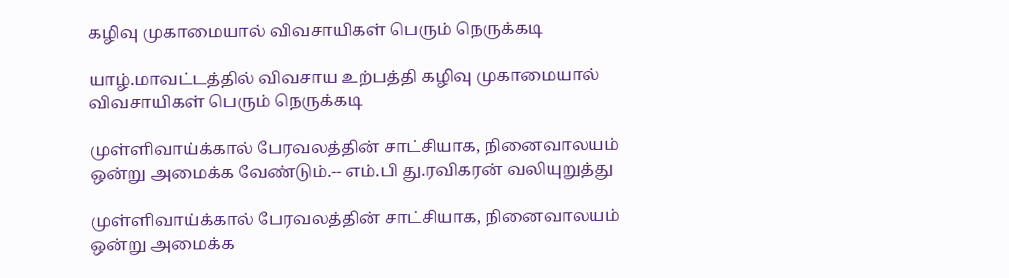கழிவு முகாமையால் விவசாயிகள் பெரும் நெருக்கடி

யாழ்.மாவட்டத்தில் விவசாய உற்பத்தி கழிவு முகாமையால் விவசாயிகள் பெரும் நெருக்கடி

முள்ளிவாய்க்கால் பேரவலத்தின் சாட்சியாக, நினைவாலயம் ஒன்று அமைக்க வேண்டும்.-- எம்.பி து.ரவிகரன் வலியுறுத்து

முள்ளிவாய்க்கால் பேரவலத்தின் சாட்சியாக, நினைவாலயம் ஒன்று அமைக்க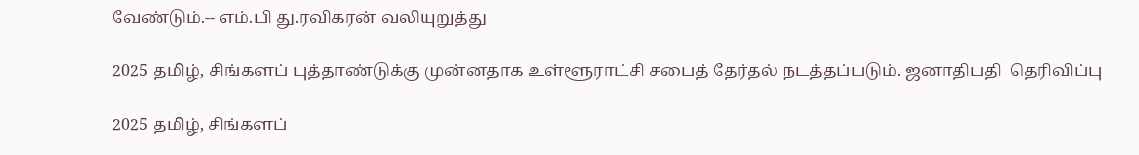வேண்டும்.-- எம்.பி து.ரவிகரன் வலியுறுத்து

2025 தமிழ், சிங்களப் புத்தாண்டுக்கு முன்னதாக உள்ளூராட்சி சபைத் தேர்தல் நடத்தப்படும். ஜனாதிபதி  தெரிவிப்பு

2025 தமிழ், சிங்களப்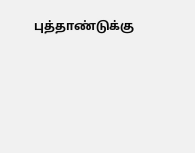புத்தாண்டுக்கு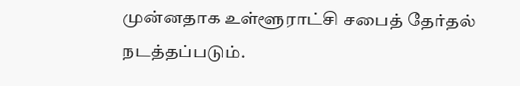முன்னதாக உள்ளூராட்சி சபைத் தேர்தல் நடத்தப்படும்.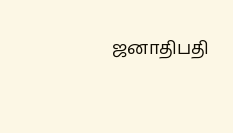ஜனாதிபதி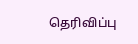தெரிவிப்பு